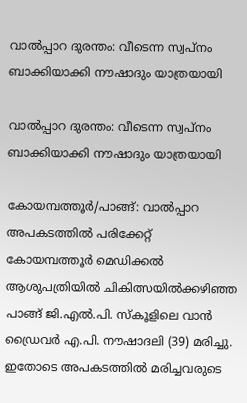വാൽപ്പാറ ദുരന്തം: വീടെന്ന സ്വപ്‌നം ബാക്കിയാക്കി നൗഷാദും യാത്രയായി

വാൽപ്പാറ ദുരന്തം: വീടെന്ന സ്വപ്‌നം ബാക്കിയാക്കി നൗഷാദും യാത്രയായി

കോയമ്പത്തൂർ/പാങ്ങ്: വാൽപ്പാറ അപകടത്തിൽ പരിക്കേറ്റ് കോയമ്പത്തൂർ മെഡിക്കൽ ആശുപത്രിയിൽ ചികിത്സയിൽക്കഴിഞ്ഞ പാങ്ങ് ജി.എൽ.പി. സ്‌കൂളിലെ വാൻ ഡ്രൈവർ എ.പി. നൗഷാദലി (39) മരിച്ചു. ഇതോടെ അപകടത്തിൽ മരിച്ചവരുടെ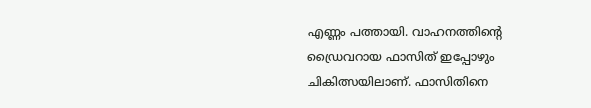എണ്ണം പത്തായി. വാഹനത്തിന്റെ ഡ്രൈവറായ ഫാസിത് ഇപ്പോഴും ചികിത്സയിലാണ്. ഫാസിതിനെ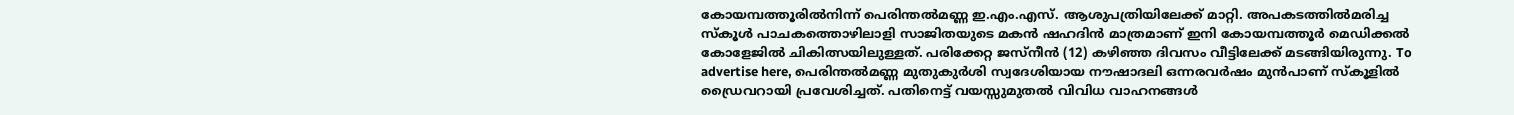കോയമ്പത്തൂരിൽനിന്ന് പെരിന്തൽമണ്ണ ഇ.എം.എസ്. ആശുപത്രിയിലേക്ക് മാറ്റി. അപകടത്തിൽമരിച്ച സ്‌കൂൾ പാചകത്തൊഴിലാളി സാജിതയുടെ മകൻ ഷഹദിൻ മാത്രമാണ് ഇനി കോയമ്പത്തൂർ മെഡിക്കൽ കോളേജിൽ ചികിത്സയിലുള്ളത്. പരിക്കേറ്റ ജസ്‌നീൻ (12) കഴിഞ്ഞ ദിവസം വീട്ടിലേക്ക് മടങ്ങിയിരുന്നു. To advertise here, പെരിന്തൽമണ്ണ മുതുകുർശി സ്വദേശിയായ നൗഷാദലി ഒന്നരവർഷം മുൻപാണ് സ്‌കൂളിൽ ഡ്രൈവറായി പ്രവേശിച്ചത്. പതിനെട്ട് വയസ്സുമുതൽ വിവിധ വാഹനങ്ങൾ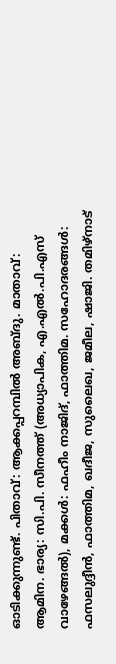ഓടിക്കുന്നുണ്ട്. പിതാവ്: ആക്കപ്പറമ്പിൽ അബ്ദു. മാതാവ്: ആമിന. ഭാര്യ: സി.പി. സീനത്ത് (അധ്യാപിക, എ.എൽ.പി.എസ് വാഴേങ്ങൽ), മക്കൾ: ഫഹീം നാജിദ്, ഫാത്തിമ. സഹോദരങ്ങൾ: ഫസലുദ്ദീൻ, ഫാത്തിമ, ഖദീജ, സുലൈഖ, ജമീല, ഷാജി. തമിഴ്നാട്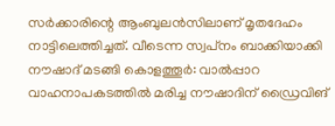സർക്കാരിന്റെ ആംബുലൻസിലാണ് മൃതദേഹം നാട്ടിലെത്തിച്ചത്. വീടെന്ന സ്വപ്‌നം ബാക്കിയാക്കി നൗഷാദ് മടങ്ങി കൊളത്തൂർ: വാൽപ്പാറ വാഹനാപകടത്തിൽ മരിച്ച നൗഷാദിന് ഡ്രൈവിങ്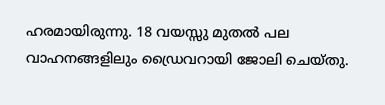ഹരമായിരുന്നു. 18 വയസ്സു മുതൽ പല വാഹനങ്ങളിലും ഡ്രൈവറായി ജോലി ചെയ്തു.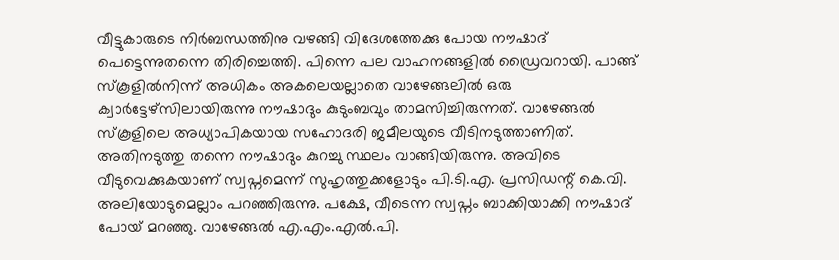വീട്ടുകാരുടെ നിർബന്ധത്തിനു വഴങ്ങി വിദേശത്തേക്കു പോയ നൗഷാദ് പെട്ടെന്നുതന്നെ തിരിച്ചെത്തി. പിന്നെ പല വാഹനങ്ങളിൽ ഡ്രൈവറായി. പാങ്ങ് സ്‌കൂളിൽനിന്ന് അധികം അകലെയല്ലാതെ വാഴേങ്ങലിൽ ഒരു ക്വാർട്ടേഴ്സിലായിരുന്നു നൗഷാദും കുടുംബവും താമസിച്ചിരുന്നത്. വാഴേങ്ങൽ സ്‌കൂളിലെ അധ്യാപികയായ സഹോദരി ജമീലയുടെ വീടിനടുത്താണിത്. അതിനടുത്തു തന്നെ നൗഷാദും കുറച്ചു സ്ഥലം വാങ്ങിയിരുന്നു. അവിടെ വീടുവെക്കുകയാണ് സ്വപ്നമെന്ന് സുഹൃത്തുക്കളോടും പി.ടി.എ. പ്രസിഡന്റ് കെ.വി. അലിയോടുമെല്ലാം പറഞ്ഞിരുന്നു. പക്ഷേ, വീടെന്ന സ്വപ്നം ബാക്കിയാക്കി നൗഷാദ് പോയ് മറഞ്ഞു. വാഴേങ്ങൽ എ.എം.എൽ.പി.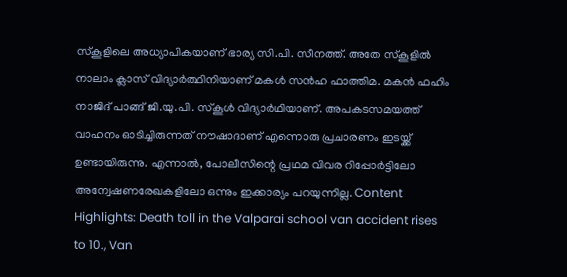സ്‌കൂളിലെ അധ്യാപികയാണ് ഭാര്യ സി.പി. സീനത്ത്. അതേ സ്‌കൂളിൽ നാലാം ക്ലാസ് വിദ്യാർത്ഥിനിയാണ് മകൾ സൻഹ ഫാത്തിമ. മകൻ ഫഹിം നാജിദ് പാങ്ങ് ജി.യു.പി. സ്‌കൂൾ വിദ്യാർഥിയാണ്. അപകടസമയത്ത് വാഹനം ഓടിച്ചിരുന്നത് നൗഷാദാണ് എന്നൊരു പ്രചാരണം ഇടയ്ക്ക് ഉണ്ടായിരുന്നു. എന്നാൽ, പോലീസിന്റെ പ്രഥമ വിവര റിപ്പോർട്ടിലോ അന്വേഷണരേഖകളിലോ ഒന്നും ഇക്കാര്യം പറയുന്നില്ല. Content Highlights: Death toll in the Valparai school van accident rises to 10., Van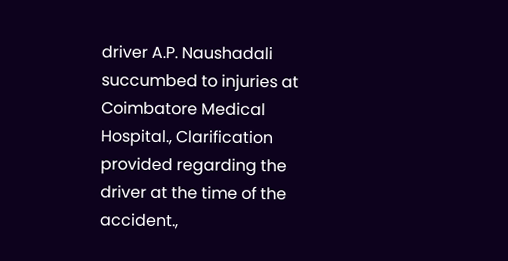driver A.P. Naushadali succumbed to injuries at Coimbatore Medical Hospital., Clarification provided regarding the driver at the time of the accident.,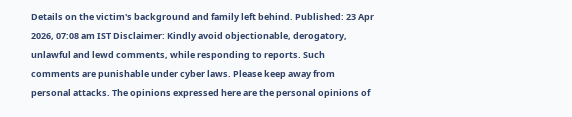Details on the victim's background and family left behind. Published: 23 Apr 2026, 07:08 am IST Disclaimer: Kindly avoid objectionable, derogatory, unlawful and lewd comments, while responding to reports. Such comments are punishable under cyber laws. Please keep away from personal attacks. The opinions expressed here are the personal opinions of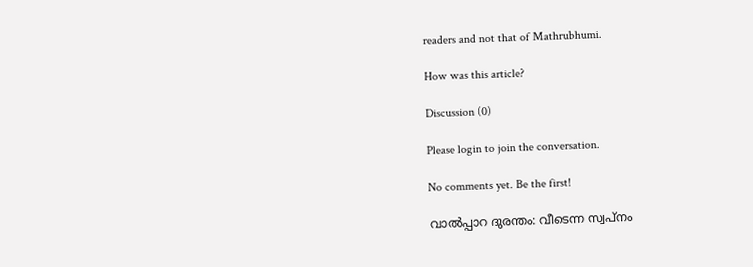readers and not that of Mathrubhumi.

How was this article?

Discussion (0)

Please login to join the conversation.

No comments yet. Be the first!

വാൽപ്പാറ ദുരന്തം: വീടെന്ന സ്വപ്‌നം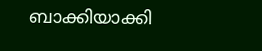ബാക്കിയാക്കി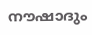നൗഷാദും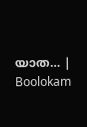യാത… | Boolokam